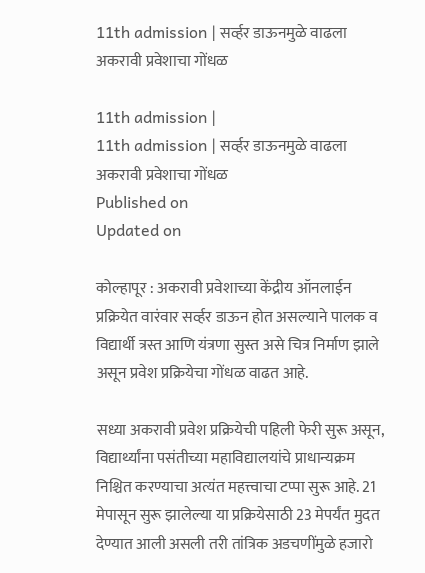11th admission | सर्व्हर डाऊनमुळे वाढला अकरावी प्रवेशाचा गोंधळ

11th admission |
11th admission | सर्व्हर डाऊनमुळे वाढला अकरावी प्रवेशाचा गोंधळ
Published on
Updated on

कोल्हापूर : अकरावी प्रवेशाच्या केंद्रीय ऑनलाईन प्रक्रियेत वारंवार सर्व्हर डाऊन होत असल्याने पालक व विद्यार्थी त्रस्त आणि यंत्रणा सुस्त असे चित्र निर्माण झाले असून प्रवेश प्रक्रियेचा गोंधळ वाढत आहे.

सध्या अकरावी प्रवेश प्रक्रियेची पहिली फेरी सुरू असून, विद्यार्थ्यांना पसंतीच्या महाविद्यालयांचे प्राधान्यक्रम निश्चित करण्याचा अत्यंत महत्त्वाचा टप्पा सुरू आहे. 21 मेपासून सुरू झालेल्या या प्रक्रियेसाठी 23 मेपर्यंत मुदत देण्यात आली असली तरी तांत्रिक अडचणींमुळे हजारो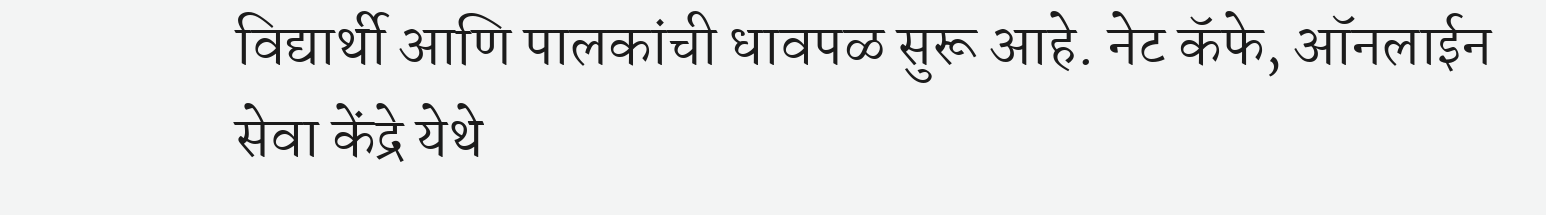विद्यार्थी आणि पालकांची धावपळ सुरू आहे. नेट कॅफे, ऑनलाईन सेवा केंद्रे येथे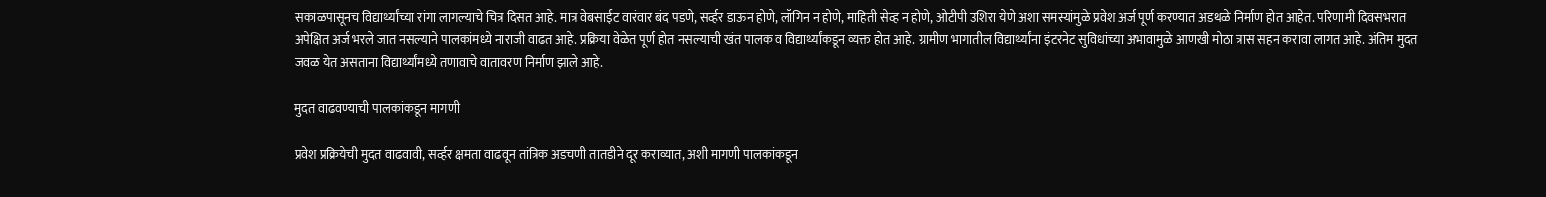सकाळपासूनच विद्यार्थ्यांच्या रांगा लागल्याचे चित्र दिसत आहे. मात्र वेबसाईट वारंवार बंद पडणे, सर्व्हर डाऊन होणे, लॉगिन न होणे, माहिती सेव्ह न होणे, ओटीपी उशिरा येणे अशा समस्यांमुळे प्रवेश अर्ज पूर्ण करण्यात अडथळे निर्माण होत आहेत. परिणामी दिवसभरात अपेक्षित अर्ज भरले जात नसल्याने पालकांमध्ये नाराजी वाढत आहे. प्रक्रिया वेळेत पूर्ण होत नसल्याची खंत पालक व विद्यार्थ्यांकडून व्यक्त होत आहे. ग्रामीण भागातील विद्यार्थ्यांना इंटरनेट सुविधांच्या अभावामुळे आणखी मोठा त्रास सहन करावा लागत आहे. अंतिम मुदत जवळ येत असताना विद्यार्थ्यांमध्ये तणावाचे वातावरण निर्माण झाले आहे.

मुदत वाढवण्याची पालकांकडून मागणी

प्रवेश प्रक्रियेची मुदत वाढवावी, सर्व्हर क्षमता वाढवून तांत्रिक अडचणी तातडीने दूर कराव्यात, अशी मागणी पालकांकडून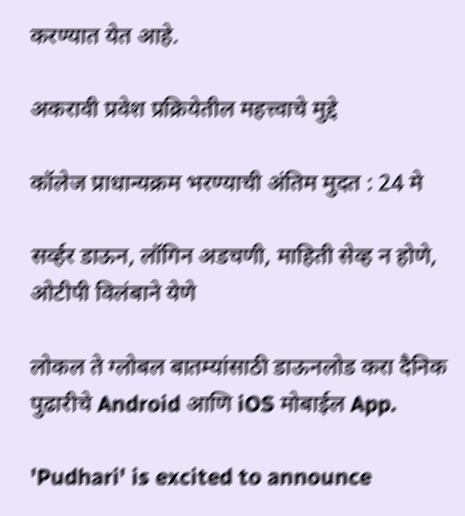करण्यात येत आहे.

अकरावी प्रवेश प्रक्रियेतील महत्त्वाचे मुद्दे

कॉलेज प्राधान्यक्रम भरण्याची अंतिम मुदत : 24 मे

सर्व्हर डाऊन, लॉगिन अडचणी, माहिती सेव्ह न होणे, ओटीपी विलंबाने येणे

लोकल ते ग्लोबल बातम्यांसाठी डाऊनलोड करा दैनिक पुढारीचे Android आणि iOS मोबाईल App.

'Pudhari' is excited to announce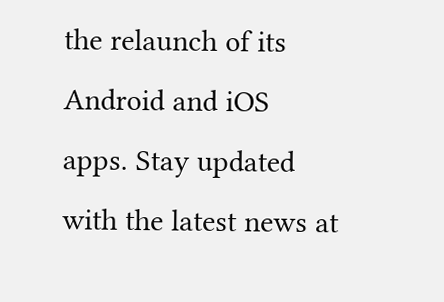the relaunch of its Android and iOS apps. Stay updated with the latest news at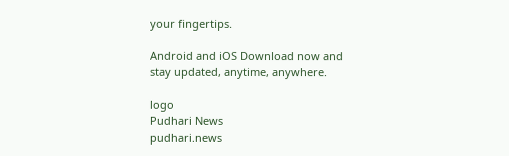your fingertips.

Android and iOS Download now and stay updated, anytime, anywhere.

logo
Pudhari News
pudhari.news